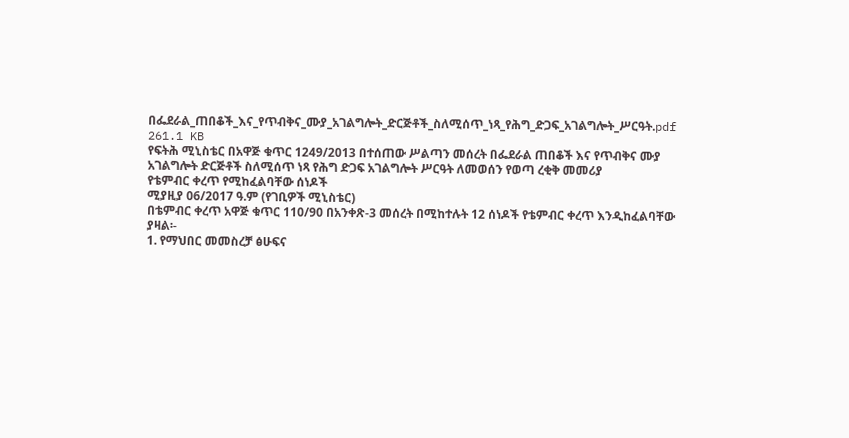በፌደራል_ጠበቆች_እና_የጥብቅና_ሙያ_አገልግሎት_ድርጅቶች_ስለሚሰጥ_ነጻ_የሕግ_ድጋፍ_አገልግሎት_ሥርዓት.pdf
261.1 KB
የፍትሕ ሚኒስቴር በአዋጅ ቁጥር 1249/2013 በተሰጠው ሥልጣን መሰረት በፌደራል ጠበቆች እና የጥብቅና ሙያ አገልግሎት ድርጅቶች ስለሚሰጥ ነጻ የሕግ ድጋፍ አገልግሎት ሥርዓት ለመወሰን የወጣ ረቂቅ መመሪያ
የቴምብር ቀረጥ የሚከፈልባቸው ሰነዶች
ሚያዚያ 06/2017 ዓ.ም (የገቢዎች ሚኒስቴር)
በቴምብር ቀረጥ አዋጅ ቁጥር 110/90 በአንቀጽ-3 መሰረት በሚከተሉት 12 ሰነዶች የቴምብር ቀረጥ እንዲከፈልባቸው ያዛል፡-
1. የማህበር መመስረቻ ፅሁፍና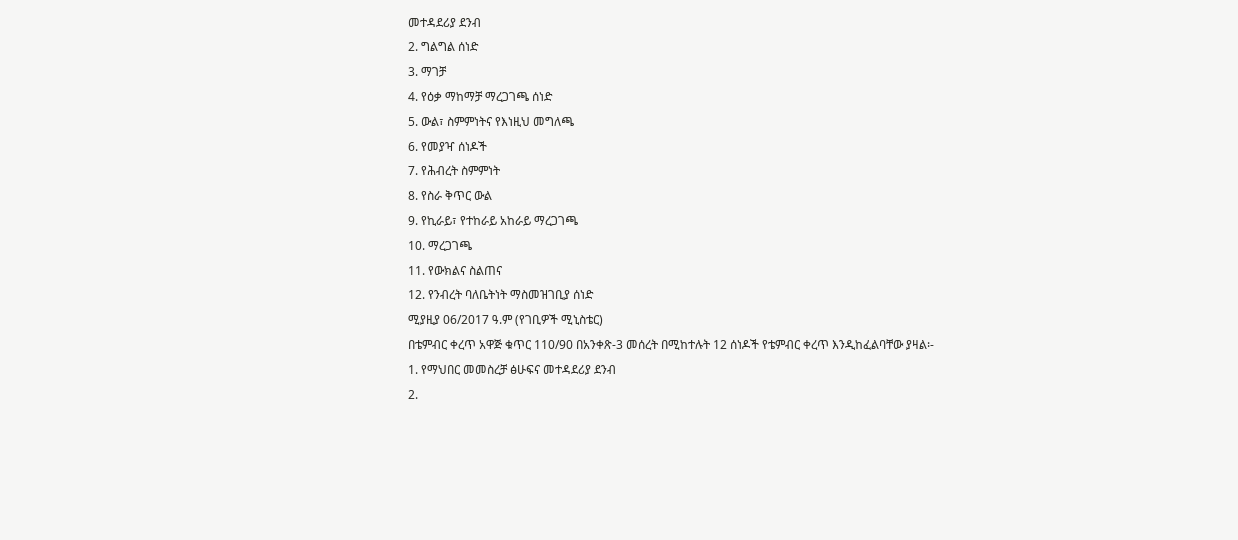መተዳደሪያ ደንብ
2. ግልግል ሰነድ
3. ማገቻ
4. የዕቃ ማከማቻ ማረጋገጫ ሰነድ
5. ውል፣ ስምምነትና የእነዚህ መግለጫ
6. የመያዣ ሰነዶች
7. የሕብረት ስምምነት
8. የስራ ቅጥር ውል
9. የኪራይ፣ የተከራይ አከራይ ማረጋገጫ
10. ማረጋገጫ
11. የውክልና ስልጠና
12. የንብረት ባለቤትነት ማስመዝገቢያ ሰነድ
ሚያዚያ 06/2017 ዓ.ም (የገቢዎች ሚኒስቴር)
በቴምብር ቀረጥ አዋጅ ቁጥር 110/90 በአንቀጽ-3 መሰረት በሚከተሉት 12 ሰነዶች የቴምብር ቀረጥ እንዲከፈልባቸው ያዛል፡-
1. የማህበር መመስረቻ ፅሁፍና መተዳደሪያ ደንብ
2.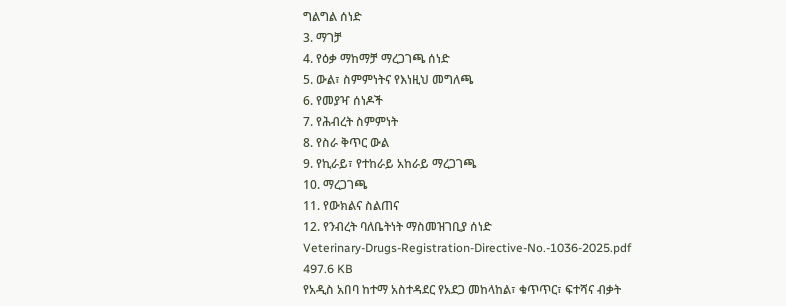ግልግል ሰነድ
3. ማገቻ
4. የዕቃ ማከማቻ ማረጋገጫ ሰነድ
5. ውል፣ ስምምነትና የእነዚህ መግለጫ
6. የመያዣ ሰነዶች
7. የሕብረት ስምምነት
8. የስራ ቅጥር ውል
9. የኪራይ፣ የተከራይ አከራይ ማረጋገጫ
10. ማረጋገጫ
11. የውክልና ስልጠና
12. የንብረት ባለቤትነት ማስመዝገቢያ ሰነድ
Veterinary-Drugs-Registration-Directive-No.-1036-2025.pdf
497.6 KB
የአዲስ አበባ ከተማ አስተዳደር የአደጋ መከላከል፣ ቁጥጥር፣ ፍተሻና ብቃት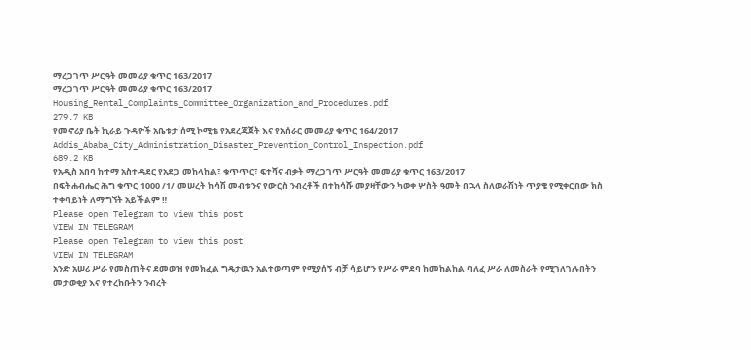ማረጋገጥ ሥርዓት መመሪያ ቁጥር 163/2017
ማረጋገጥ ሥርዓት መመሪያ ቁጥር 163/2017
Housing_Rental_Complaints_Committee_Organization_and_Procedures.pdf
279.7 KB
የመኖሪያ ቤት ኪራይ ጉዳዮች አቤቱታ ሰሚ ኮሚቴ የአደረጃጀት እና የአሰራር መመሪያ ቁጥር 164/2017
Addis_Ababa_City_Administration_Disaster_Prevention_Control_Inspection.pdf
689.2 KB
የአዲስ አበባ ከተማ አስተዳደር የአደጋ መከላከል፣ ቁጥጥር፣ ፍተሻና ብቃት ማረጋገጥ ሥርዓት መመሪያ ቁጥር 163/2017
በፍትሐብሔር ሕግ ቁጥር 1000 /1/ መሠረት ከሳሽ መብቱንና የውርስ ንብረቶች በተከሳሹ መያዛቸውን ካወቀ ሦስት ዓመት በኋላ ስለወራሽነት ጥያቄ የሚቀርበው ክስ ተቀባይነት ለማግኘት አይችልም ‼
Please open Telegram to view this post
VIEW IN TELEGRAM
Please open Telegram to view this post
VIEW IN TELEGRAM
አንድ አሠሪ ሥራ የመስጠትና ደመወዝ የመክፈል ግዴታዉን አልተወጣም የሚያሰኝ ብቻ ሳይሆን የሥራ ምደባ ከመከልከል ባለፈ ሥራ ለመስራት የሚገለገሉበትን መታወቂያ እና የተረከቡትን ንብረት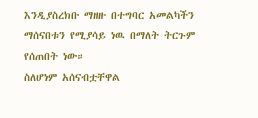እንዲያስረክቡ ማዘዙ በተግባር አመልካችን ማሰናበቱን የሚያሳይ ነዉ በማለት ትርጉም የሰጠበት ነው።
ስለሆነም አሰናብቷቸዋል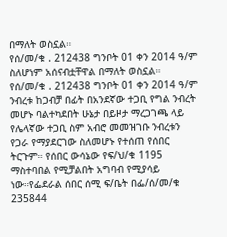በማለት ወስኗል።
የሰ/መ/ቁ . 212438 ግንቦት 01 ቀን 2014 ዓ/ም
ስለሆነም አሰናብቷቸዋል በማለት ወስኗል።
የሰ/መ/ቁ . 212438 ግንቦት 01 ቀን 2014 ዓ/ም
ንብረቱ ከጋብቻ በፊት በአንደኛው ተጋቢ የግል ንብረት መሆኑ ባልተካደበት ሁኔታ በይዞታ ማረጋገጫ ላይ የሌላኛው ተጋቢ ስም አብሮ መመዝገቡ ንብረቱን የጋራ የማያደርገው ስለመሆኑ የተሰጠ የሰበር ትርጉም። የሰበር ውሳኔው የፍ/ህ/ቁ 1195 ማስተባበል የሚቻልበት አግባብ የሚያሳይ ነው።የፌደራል ሰበር ሰሚ ፍ/ቤት በፌ/ሰ/መ/ቁ 235844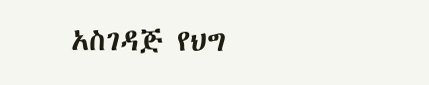አስገዳጅ የህግ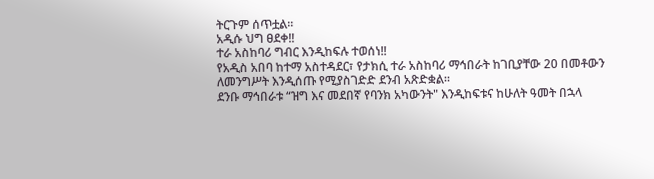ትርጉም ሰጥቷል።
አዲሱ ህግ ፀደቀ‼
ተራ አስከባሪ ግብር እንዲከፍሉ ተወሰነ‼
የአዲስ አበባ ከተማ አስተዳደር፣ የታክሲ ተራ አስከባሪ ማኅበራት ከገቢያቸው 20 በመቶውን ለመንግሥት እንዲሰጡ የሚያስገድድ ደንብ አጽድቋል።
ደንቡ ማኅበራቱ “ዝግ እና መደበኛ የባንክ አካውንት" እንዲከፍቱና ከሁለት ዓመት በኋላ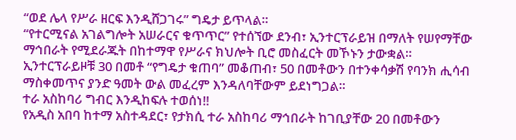“ወደ ሌላ የሥራ ዘርፍ እንዲሸጋገሩ” ግዴታ ይጥላል።
“የተርሚናል አገልግሎት አሠራርና ቁጥጥር” የተሰኘው ደንብ፣ ኢንተርፕራይዝ በማለት የሠየማቸው ማኅበራት የሚደራጁት በከተማዋ የሥራና ክህሎት ቢሮ መስፈርት መኾኑን ታውቋል።
ኢንተርፕራይዞቹ 30 በመቶ “የግዴታ ቁጠባ” መቆጠብ፣ 50 በመቶውን በተንቀሳቃሽ የባንክ ሒሳብ ማስቀመጥና ያንድ ዓመት ውል መፈረም እንዳለባቸውም ይደነግጋል።
ተራ አስከባሪ ግብር እንዲከፍሉ ተወሰነ‼
የአዲስ አበባ ከተማ አስተዳደር፣ የታክሲ ተራ አስከባሪ ማኅበራት ከገቢያቸው 20 በመቶውን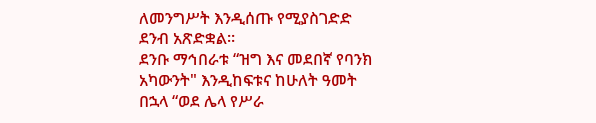ለመንግሥት እንዲሰጡ የሚያስገድድ ደንብ አጽድቋል።
ደንቡ ማኅበራቱ “ዝግ እና መደበኛ የባንክ አካውንት" እንዲከፍቱና ከሁለት ዓመት በኋላ “ወደ ሌላ የሥራ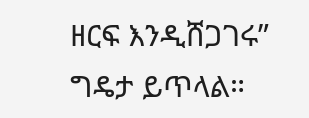ዘርፍ እንዲሸጋገሩ” ግዴታ ይጥላል።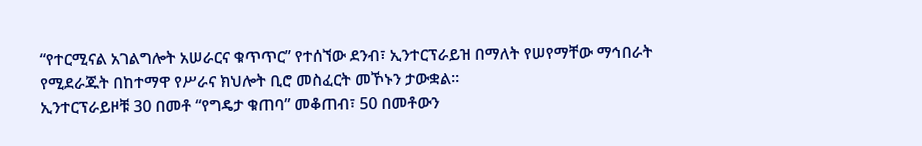“የተርሚናል አገልግሎት አሠራርና ቁጥጥር” የተሰኘው ደንብ፣ ኢንተርፕራይዝ በማለት የሠየማቸው ማኅበራት የሚደራጁት በከተማዋ የሥራና ክህሎት ቢሮ መስፈርት መኾኑን ታውቋል።
ኢንተርፕራይዞቹ 30 በመቶ “የግዴታ ቁጠባ” መቆጠብ፣ 50 በመቶውን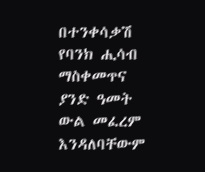በተንቀሳቃሽ የባንክ ሒሳብ ማስቀመጥና ያንድ ዓመት ውል መፈረም እንዳለባቸውም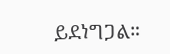ይደነግጋል።